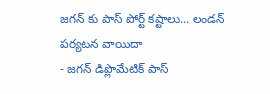జగన్ కు పాస్ పోర్ట్ కష్టాలు... లండన్ పర్యటన వాయిదా
- జగన్ డిప్లొమేటిక్ పాస్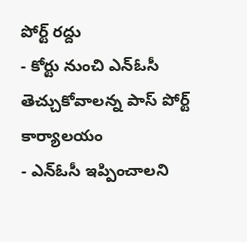పోర్ట్ రద్దు
- కోర్టు నుంచి ఎన్ఓసీ తెచ్చుకోవాలన్న పాస్ పోర్ట్ కార్యాలయం
- ఎన్ఓసీ ఇప్పించాలని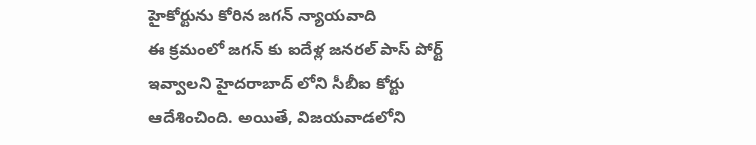హైకోర్టును కోరిన జగన్ న్యాయవాది
ఈ క్రమంలో జగన్ కు ఐదేళ్ల జనరల్ పాస్ పోర్ట్ ఇవ్వాలని హైదరాబాద్ లోని సీబీఐ కోర్టు ఆదేశించింది. అయితే, విజయవాడలోని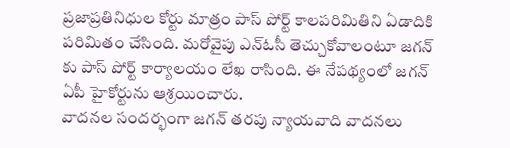ప్రజాప్రతినిధుల కోర్టు మాత్రం పాస్ పోర్ట్ కాలపరిమితిని ఏడాదికి పరిమితం చేసింది. మరోవైపు ఎన్ఓసీ తెచ్చుకోవాలంటూ జగన్ కు పాస్ పోర్ట్ కార్యాలయం లేఖ రాసింది. ఈ నేపథ్యంలో జగన్ ఏపీ హైకోర్టును ఆశ్రయించారు.
వాదనల సందర్భంగా జగన్ తరపు న్యాయవాది వాదనలు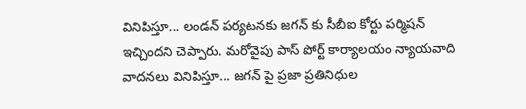వినిపిస్తూ... లండన్ పర్యటనకు జగన్ కు సీబీఐ కోర్టు పర్మిషన్ ఇచ్చిందని చెప్పారు. మరోవైపు పాస్ పోర్ట్ కార్యాలయం న్యాయవాది వాదనలు వినిపిస్తూ... జగన్ పై ప్రజా ప్రతినిధుల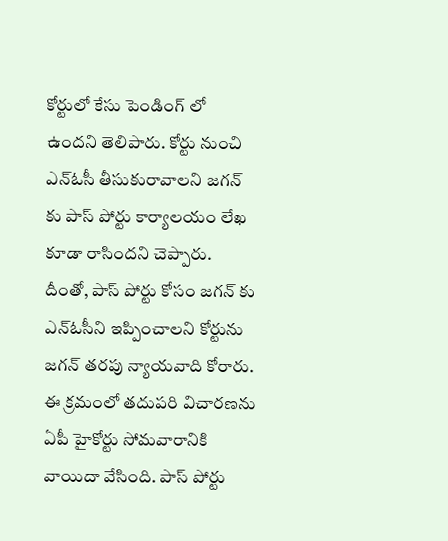కోర్టులో కేసు పెండింగ్ లో ఉందని తెలిపారు. కోర్టు నుంచి ఎన్ఓసీ తీసుకురావాలని జగన్ కు పాస్ పోర్టు కార్యాలయం లేఖ కూడా రాసిందని చెప్పారు.
దీంతో, పాస్ పోర్టు కోసం జగన్ కు ఎన్ఓసీని ఇప్పించాలని కోర్టును జగన్ తరపు న్యాయవాది కోరారు. ఈ క్రమంలో తదుపరి విచారణను ఏపీ హైకోర్టు సోమవారానికి వాయిదా వేసింది. పాస్ పోర్టు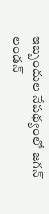ఇబ్బందుల నేపథ్యంలో జగన్ లండన్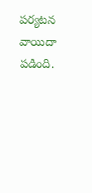పర్యటన వాయిదా పడింది.